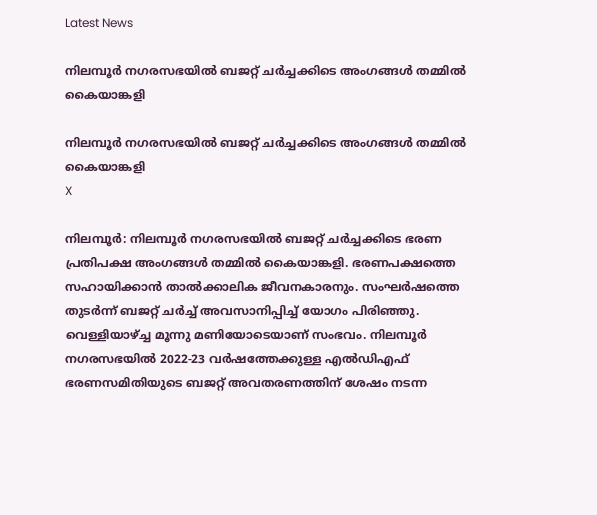Latest News

നിലമ്പൂര്‍ നഗരസഭയില്‍ ബജറ്റ് ചര്‍ച്ചക്കിടെ അംഗങ്ങള്‍ തമ്മില്‍ കൈയാങ്കളി

നിലമ്പൂര്‍ നഗരസഭയില്‍ ബജറ്റ് ചര്‍ച്ചക്കിടെ അംഗങ്ങള്‍ തമ്മില്‍ കൈയാങ്കളി
X

നിലമ്പൂര്‍: നിലമ്പൂര്‍ നഗരസഭയില്‍ ബജറ്റ് ചര്‍ച്ചക്കിടെ ഭരണ പ്രതിപക്ഷ അംഗങ്ങള്‍ തമ്മില്‍ കൈയാങ്കളി. ഭരണപക്ഷത്തെ സഹായിക്കാന്‍ താല്‍ക്കാലിക ജീവനകാരനും. സംഘര്‍ഷത്തെ തുടര്‍ന്ന് ബജറ്റ് ചര്‍ച്ച് അവസാനിപ്പിച്ച് യോഗം പിരിഞ്ഞു. വെള്ളിയാഴ്ച്ച മൂന്നു മണിയോടെയാണ് സംഭവം. നിലമ്പൂര്‍ നഗരസഭയില്‍ 2022-23 വര്‍ഷത്തേക്കുള്ള എല്‍ഡിഎഫ് ഭരണസമിതിയുടെ ബജറ്റ് അവതരണത്തിന് ശേഷം നടന്ന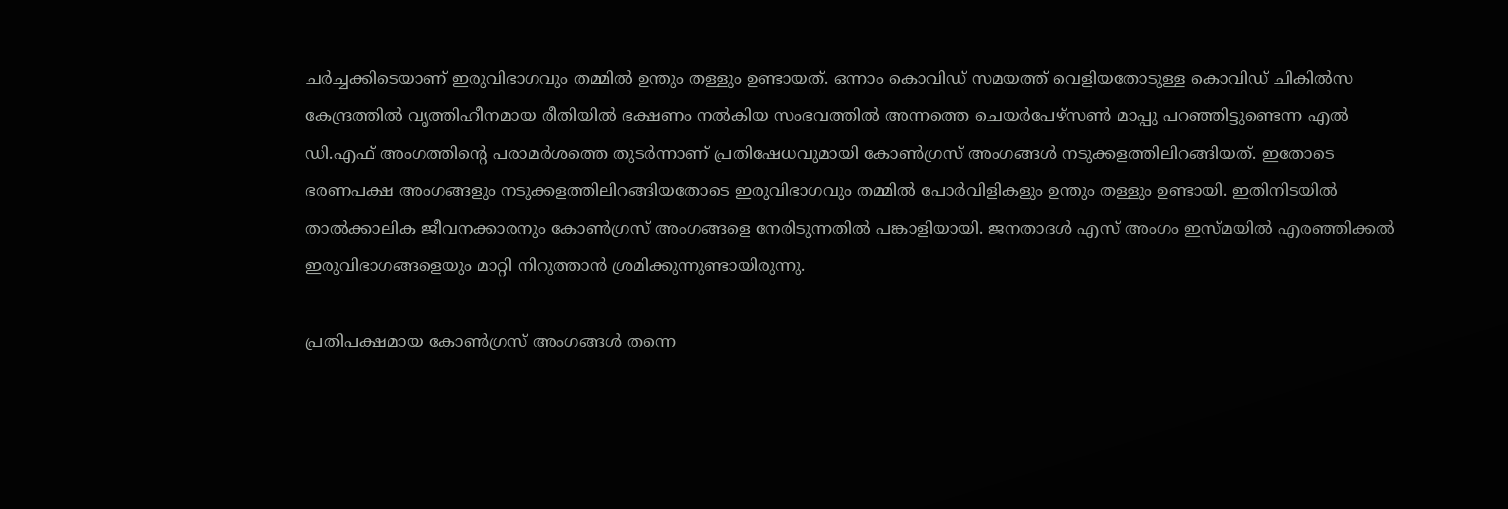ചര്‍ച്ചക്കിടെയാണ് ഇരുവിഭാഗവും തമ്മില്‍ ഉന്തും തള്ളും ഉണ്ടായത്. ഒന്നാം കൊവിഡ് സമയത്ത് വെളിയതോടുള്ള കൊവിഡ് ചികില്‍സ കേന്ദ്രത്തില്‍ വൃത്തിഹീനമായ രീതിയില്‍ ഭക്ഷണം നല്‍കിയ സംഭവത്തില്‍ അന്നത്തെ ചെയര്‍പേഴ്‌സണ്‍ മാപ്പു പറഞ്ഞിട്ടുണ്ടെന്ന എല്‍ ഡി.എഫ് അംഗത്തിന്റെ പരാമര്‍ശത്തെ തുടര്‍ന്നാണ് പ്രതിഷേധവുമായി കോണ്‍ഗ്രസ് അംഗങ്ങള്‍ നടുക്കളത്തിലിറങ്ങിയത്. ഇതോടെ ഭരണപക്ഷ അംഗങ്ങളും നടുക്കളത്തിലിറങ്ങിയതോടെ ഇരുവിഭാഗവും തമ്മില്‍ പോര്‍വിളികളും ഉന്തും തള്ളും ഉണ്ടായി. ഇതിനിടയില്‍ താല്‍ക്കാലിക ജീവനക്കാരനും കോണ്‍ഗ്രസ് അംഗങ്ങളെ നേരിടുന്നതില്‍ പങ്കാളിയായി. ജനതാദള്‍ എസ് അംഗം ഇസ്മയില്‍ എരഞ്ഞിക്കല്‍ ഇരുവിഭാഗങ്ങളെയും മാറ്റി നിറുത്താന്‍ ശ്രമിക്കുന്നുണ്ടായിരുന്നു.

പ്രതിപക്ഷമായ കോണ്‍ഗ്രസ് അംഗങ്ങള്‍ തന്നെ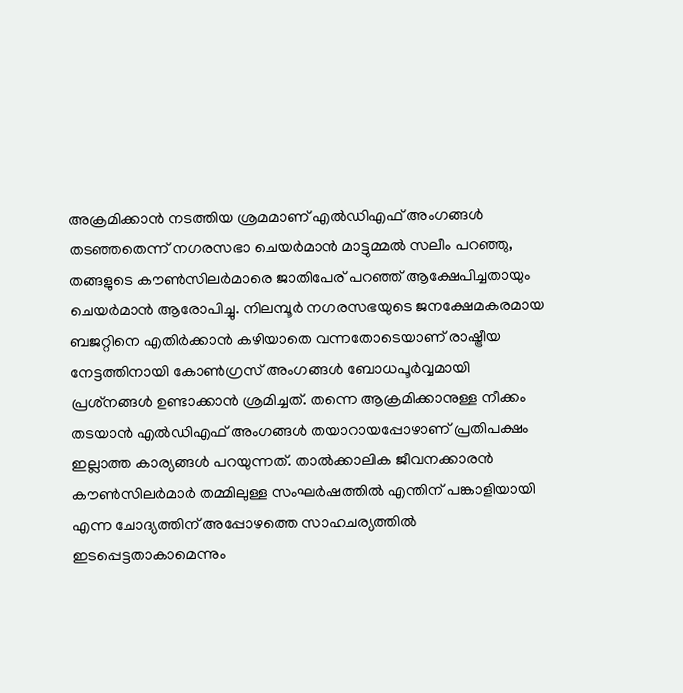അക്രമിക്കാന്‍ നടത്തിയ ശ്രമമാണ് എല്‍ഡിഎഫ് അംഗങ്ങള്‍ തടഞ്ഞതെന്ന് നഗരസഭാ ചെയര്‍മാന്‍ മാട്ടുമ്മല്‍ സലീം പറഞ്ഞു, തങ്ങളുടെ കൗണ്‍സിലര്‍മാരെ ജാതിപേര് പറഞ്ഞ് ആക്ഷേപിച്ചതായും ചെയര്‍മാന്‍ ആരോപിച്ചു. നിലമ്പൂര്‍ നഗരസഭയുടെ ജനക്ഷേമകരമായ ബജറ്റിനെ എതിര്‍ക്കാന്‍ കഴിയാതെ വന്നതോടെയാണ് രാഷ്ട്രീയ നേട്ടത്തിനായി കോണ്‍ഗ്രസ് അംഗങ്ങള്‍ ബോധപൂര്‍വ്വമായി പ്രശ്‌നങ്ങള്‍ ഉണ്ടാക്കാന്‍ ശ്രമിച്ചത്. തന്നെ ആക്രമിക്കാനുള്ള നീക്കം തടയാന്‍ എല്‍ഡിഎഫ് അംഗങ്ങള്‍ തയാറായപ്പോഴാണ് പ്രതിപക്ഷം ഇല്ലാത്ത കാര്യങ്ങള്‍ പറയുന്നത്. താല്‍ക്കാലിക ജീവനക്കാരന്‍ കൗണ്‍സിലര്‍മാര്‍ തമ്മിലുള്ള സംഘര്‍ഷത്തില്‍ എന്തിന് പങ്കാളിയായി എന്ന ചോദ്യത്തിന് അപ്പോഴത്തെ സാഹചര്യത്തില്‍ ഇടപ്പെട്ടതാകാമെന്നും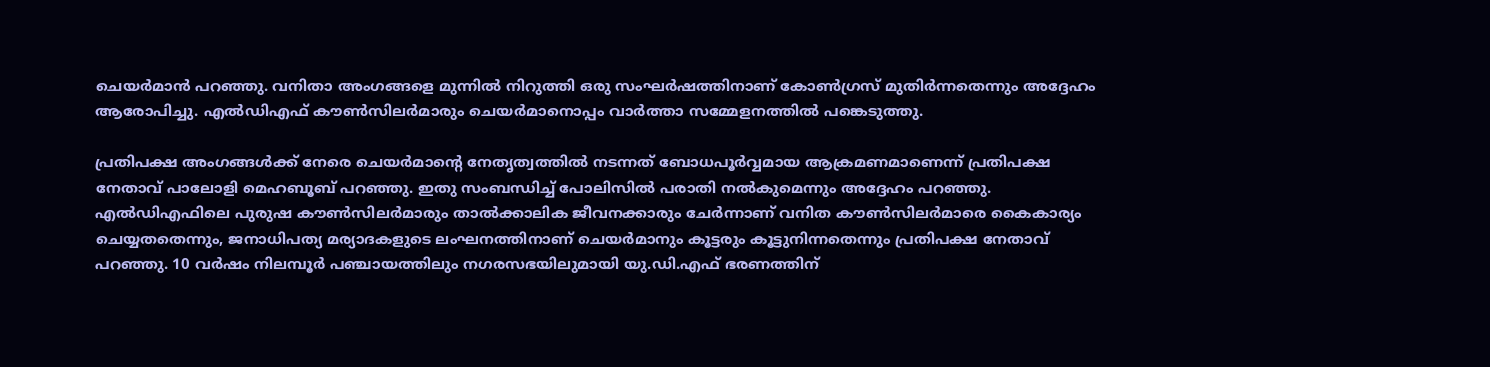ചെയര്‍മാന്‍ പറഞ്ഞു. വനിതാ അംഗങ്ങളെ മുന്നില്‍ നിറുത്തി ഒരു സംഘര്‍ഷത്തിനാണ് കോണ്‍ഗ്രസ് മുതിര്‍ന്നതെന്നും അദ്ദേഹം ആരോപിച്ചു. എല്‍ഡിഎഫ് കൗണ്‍സിലര്‍മാരും ചെയര്‍മാനൊപ്പം വാര്‍ത്താ സമ്മേളനത്തില്‍ പങ്കെടുത്തു.

പ്രതിപക്ഷ അംഗങ്ങള്‍ക്ക് നേരെ ചെയര്‍മാന്റെ നേതൃത്വത്തില്‍ നടന്നത് ബോധപൂര്‍വ്വമായ ആക്രമണമാണെന്ന് പ്രതിപക്ഷ നേതാവ് പാലോളി മെഹബൂബ് പറഞ്ഞു. ഇതു സംബന്ധിച്ച് പോലിസില്‍ പരാതി നല്‍കുമെന്നും അദ്ദേഹം പറഞ്ഞു. എല്‍ഡിഎഫിലെ പുരുഷ കൗണ്‍സിലര്‍മാരും താല്‍ക്കാലിക ജീവനക്കാരും ചേര്‍ന്നാണ് വനിത കൗണ്‍സിലര്‍മാരെ കൈകാര്യം ചെയ്യതതെന്നും, ജനാധിപത്യ മര്യാദകളുടെ ലംഘനത്തിനാണ് ചെയര്‍മാനും കൂട്ടരും കൂട്ടുനിന്നതെന്നും പ്രതിപക്ഷ നേതാവ് പറഞ്ഞു. 10 വര്‍ഷം നിലമ്പൂര്‍ പഞ്ചായത്തിലും നഗരസഭയിലുമായി യു.ഡി.എഫ് ഭരണത്തിന്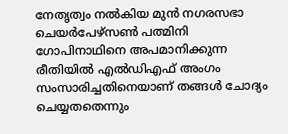നേതൃത്വം നല്‍കിയ മുന്‍ നഗരസഭാ ചെയര്‍പേഴ്‌സണ്‍ പത്മിനി ഗോപിനാഥിനെ അപമാനിക്കുന്ന രീതിയില്‍ എല്‍ഡിഎഫ് അംഗം സംസാരിച്ചതിനെയാണ് തങ്ങള്‍ ചോദ്യം ചെയ്യതതെന്നും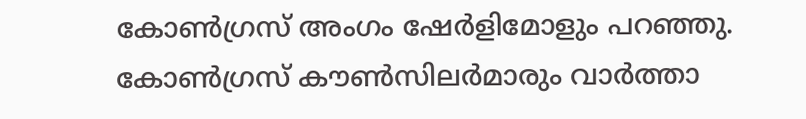കോണ്‍ഗ്രസ് അംഗം ഷേര്‍ളിമോളും പറഞ്ഞു. കോണ്‍ഗ്രസ് കൗണ്‍സിലര്‍മാരും വാര്‍ത്താ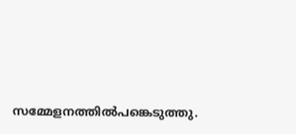സമ്മേളനത്തില്‍പങ്കെടുത്തു.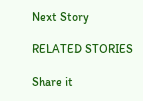Next Story

RELATED STORIES

Share it